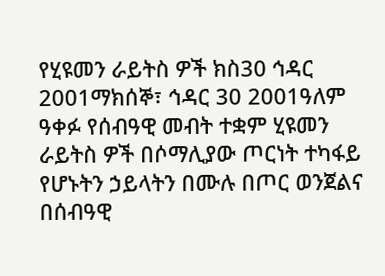የሂዩመን ራይትስ ዎች ክስ30 ኅዳር 2001ማክሰኞ፣ ኅዳር 30 2001ዓለም ዓቀፉ የሰብዓዊ መብት ተቋም ሂዩመን ራይትስ ዎች በሶማሊያው ጦርነት ተካፋይ የሆኑትን ኃይላትን በሙሉ በጦር ወንጀልና በሰብዓዊ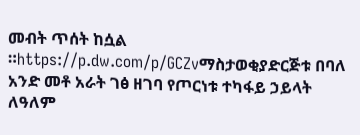መብት ጥሰት ከሷል ።https://p.dw.com/p/GCZvማስታወቂያድርጅቱ በባለ አንድ መቶ አራት ገፅ ዘገባ የጦርነቱ ተካፋይ ኃይላት ለዓለም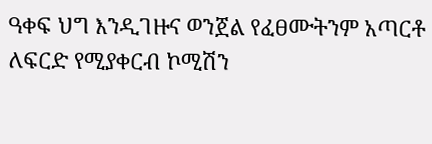ዓቀፍ ህግ እንዲገዙና ወንጀል የፈፀሙትንም አጣርቶ ለፍርድ የሚያቀርብ ኮሚሽን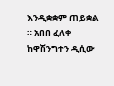እንዲቋቋም ጠይቋል ። አበበ ፈለቀ ከዋሽንግተን ዲሲው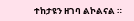ተከታዩን ዘገባ ልኮልናል ።